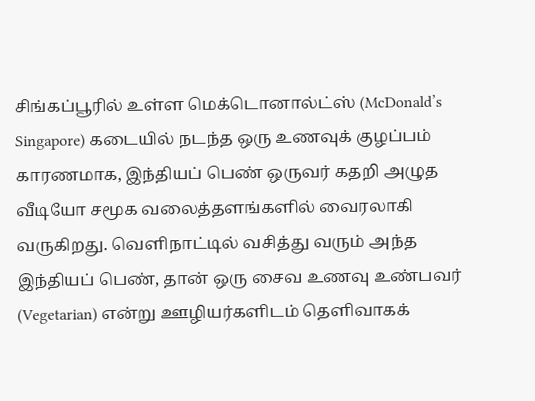சிங்கப்பூரில் உள்ள மெக்டொனால்ட்ஸ் (McDonald’s Singapore) கடையில் நடந்த ஒரு உணவுக் குழப்பம் காரணமாக, இந்தியப் பெண் ஒருவர் கதறி அழுத வீடியோ சமூக வலைத்தளங்களில் வைரலாகி வருகிறது. வெளிநாட்டில் வசித்து வரும் அந்த இந்தியப் பெண், தான் ஒரு சைவ உணவு உண்பவர் (Vegetarian) என்று ஊழியர்களிடம் தெளிவாகக்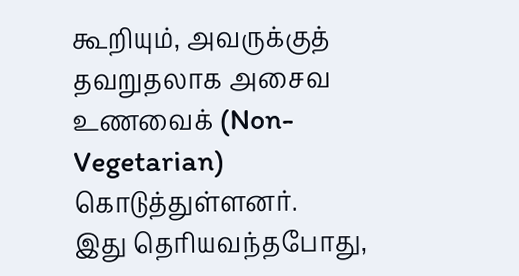கூறியும், அவருக்குத் தவறுதலாக அசைவ உணவைக் (Non-Vegetarian) கொடுத்துள்ளனர்.
இது தெரியவந்தபோது,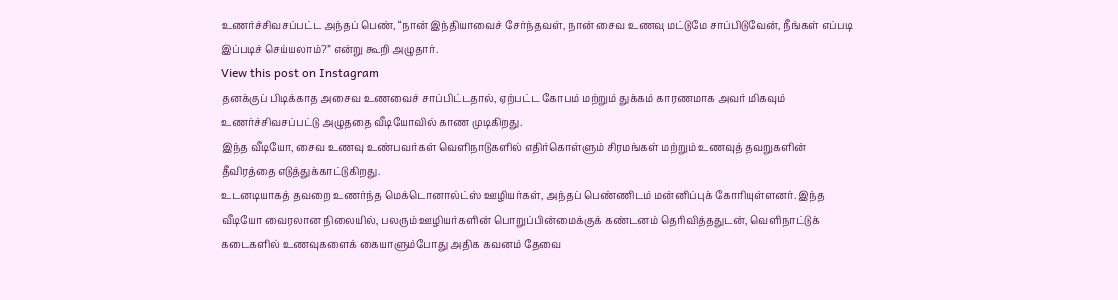உணர்ச்சிவசப்பட்ட அந்தப் பெண், “நான் இந்தியாவைச் சேர்ந்தவள், நான் சைவ உணவு மட்டுமே சாப்பிடுவேன், நீங்கள் எப்படி இப்படிச் செய்யலாம்?” என்று கூறி அழுதார்.
View this post on Instagram
தனக்குப் பிடிக்காத அசைவ உணவைச் சாப்பிட்டதால், ஏற்பட்ட கோபம் மற்றும் துக்கம் காரணமாக அவர் மிகவும் உணர்ச்சிவசப்பட்டு அழுததை வீடியோவில் காண முடிகிறது.
இந்த வீடியோ, சைவ உணவு உண்பவர்கள் வெளிநாடுகளில் எதிர்கொள்ளும் சிரமங்கள் மற்றும் உணவுத் தவறுகளின் தீவிரத்தை எடுத்துக்காட்டுகிறது.
உடனடியாகத் தவறை உணர்ந்த மெக்டொனால்ட்ஸ் ஊழியர்கள், அந்தப் பெண்ணிடம் மன்னிப்புக் கோரியுள்ளனர். இந்த வீடியோ வைரலான நிலையில், பலரும் ஊழியர்களின் பொறுப்பின்மைக்குக் கண்டனம் தெரிவித்ததுடன், வெளிநாட்டுக் கடைகளில் உணவுகளைக் கையாளும்போது அதிக கவனம் தேவை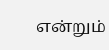என்றும்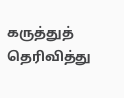கருத்துத் தெரிவித்து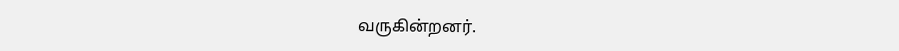வருகின்றனர்.